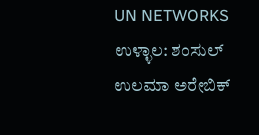UN NETWORKS
ಉಳ್ಳಾಲ: ಶಂಸುಲ್ ಉಲಮಾ ಅರೇಬಿಕ್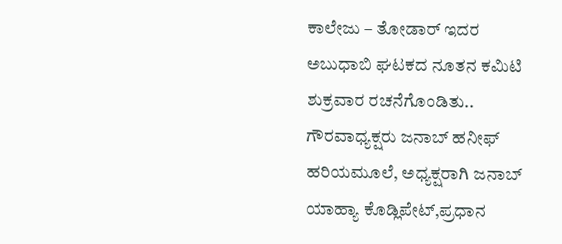ಕಾಲೇಜು – ತೋಡಾರ್ ಇದರ ಅಬುಧಾಬಿ ಘಟಕದ ನೂತನ ಕಮಿಟಿ ಶುಕ್ರವಾರ ರಚನೆಗೊಂಡಿತು.. ಗೌರವಾಧ್ಯಕ್ಷರು ಜನಾಬ್ ಹನೀಫ್ ಹರಿಯಮೂಲೆ, ಅಧ್ಯಕ್ಷರಾಗಿ ಜನಾಬ್ ಯಾಹ್ಯಾ ಕೊಡ್ಲಿಪೇಟ್,ಪ್ರಧಾನ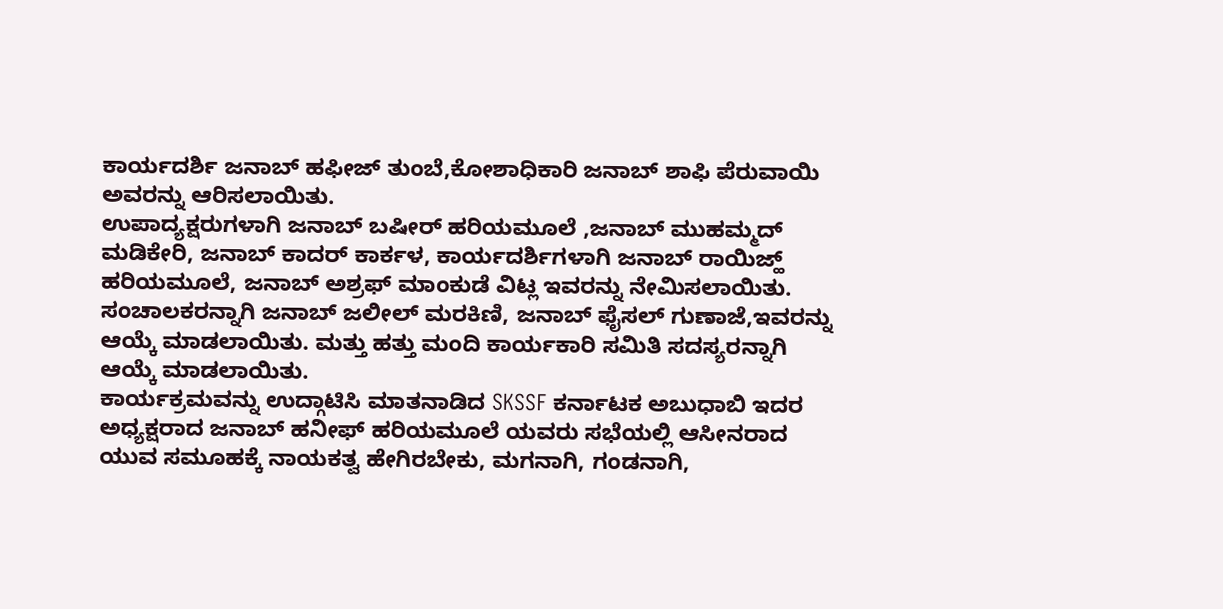ಕಾರ್ಯದರ್ಶಿ ಜನಾಬ್ ಹಫೀಜ್ ತುಂಬೆ,ಕೋಶಾಧಿಕಾರಿ ಜನಾಬ್ ಶಾಫಿ ಪೆರುವಾಯಿ ಅವರನ್ನು ಆರಿಸಲಾಯಿತು.
ಉಪಾದ್ಯಕ್ಷರುಗಳಾಗಿ ಜನಾಬ್ ಬಷೀರ್ ಹರಿಯಮೂಲೆ ,ಜನಾಬ್ ಮುಹಮ್ಮದ್ ಮಡಿಕೇರಿ, ಜನಾಬ್ ಕಾದರ್ ಕಾರ್ಕಳ, ಕಾರ್ಯದರ್ಶಿಗಳಾಗಿ ಜನಾಬ್ ರಾಯಿಜ್ಹ್ ಹರಿಯಮೂಲೆ, ಜನಾಬ್ ಅಶ್ರಫ್ ಮಾಂಕುಡೆ ವಿಟ್ಲ ಇವರನ್ನು ನೇಮಿಸಲಾಯಿತು. ಸಂಚಾಲಕರನ್ನಾಗಿ ಜನಾಬ್ ಜಲೀಲ್ ಮರಕಿಣಿ, ಜನಾಬ್ ಫೈಸಲ್ ಗುಣಾಜೆ,ಇವರನ್ನು ಆಯ್ಕೆ ಮಾಡಲಾಯಿತು. ಮತ್ತು ಹತ್ತು ಮಂದಿ ಕಾರ್ಯಕಾರಿ ಸಮಿತಿ ಸದಸ್ಯರನ್ನಾಗಿ ಆಯ್ಕೆ ಮಾಡಲಾಯಿತು.
ಕಾರ್ಯಕ್ರಮವನ್ನು ಉದ್ಗಾಟಿಸಿ ಮಾತನಾಡಿದ SKSSF ಕರ್ನಾಟಕ ಅಬುಧಾಬಿ ಇದರ ಅಧ್ಯಕ್ಷರಾದ ಜನಾಬ್ ಹನೀಫ್ ಹರಿಯಮೂಲೆ ಯವರು ಸಭೆಯಲ್ಲಿ ಆಸೀನರಾದ ಯುವ ಸಮೂಹಕ್ಕೆ ನಾಯಕತ್ವ ಹೇಗಿರಬೇಕು, ಮಗನಾಗಿ, ಗಂಡನಾಗಿ,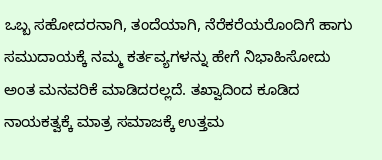ಒಬ್ಬ ಸಹೋದರನಾಗಿ, ತಂದೆಯಾಗಿ, ನೆರೆಕರೆಯರೊಂದಿಗೆ ಹಾಗು ಸಮುದಾಯಕ್ಕೆ ನಮ್ಮ ಕರ್ತವ್ಯಗಳನ್ನು ಹೇಗೆ ನಿಭಾಹಿಸೋದು ಅಂತ ಮನವರಿಕೆ ಮಾಡಿದರಲ್ಲದೆ. ತಖ್ವಾದಿಂದ ಕೂಡಿದ ನಾಯಕತ್ವಕ್ಕೆ ಮಾತ್ರ ಸಮಾಜಕ್ಕೆ ಉತ್ತಮ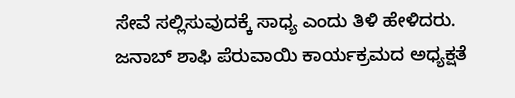ಸೇವೆ ಸಲ್ಲಿಸುವುದಕ್ಕೆ ಸಾಧ್ಯ ಎಂದು ತಿಳಿ ಹೇಳಿದರು.
ಜನಾಬ್ ಶಾಫಿ ಪೆರುವಾಯಿ ಕಾರ್ಯಕ್ರಮದ ಅಧ್ಯಕ್ಷತೆ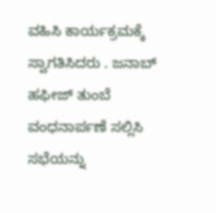ವಹಿಸಿ ಕಾರ್ಯಕ್ರಮಕ್ಕೆ ಸ್ವಾಗತಿಸಿದರು . ಜನಾಬ್ ಹಫೀಜ್ ತುಂಬೆ ವಂಧನಾರ್ಪಣೆ ಸಲ್ಲಿಸಿ ಸಭೆಯನ್ನು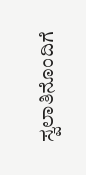ಸ್ವಲಾತಿನೊಂದಿಗೆ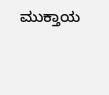ಮುಕ್ತಾಯ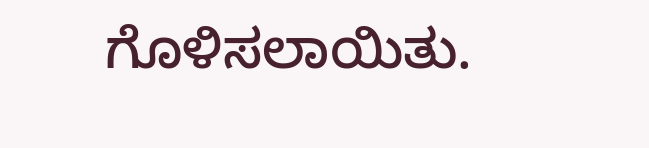ಗೊಳಿಸಲಾಯಿತು.